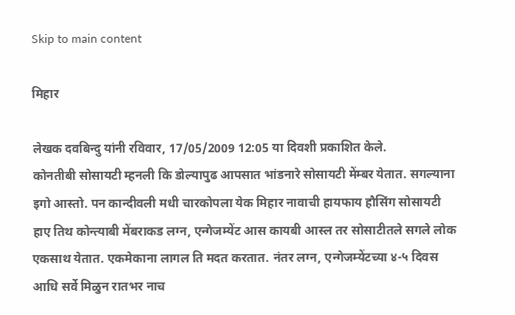Skip to main content

मिहार

लेखक दवबिन्दु यांनी रविवार, 17/05/2009 12:05 या दिवशी प्रकाशित केले.
कोनतीबी सोसायटी म्हनली कि डोल्यापुढ आपसात भांडनारे सोसायटी मेंम्बर येतात. सगल्याना इगो आस्तो. पन कान्दीवली मधी चारकोपला येक मिहार नावाची हायफाय हौसिंग सोसायटी हाए तिथ कोन्त्याबी मेंबराकड लग्न, एन्गेजम्येंट आस कायबी आस्ल तर सोसाटीतले सगले लोक एकसाथ येतात. एकमेकाना लागल ति मदत करतात. नंतर लग्न, एन्गेजम्येंटच्या ४-५ दिवस आधि सर्वे मिळुन रातभर नाच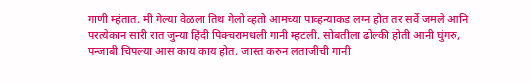गाणी म्हंतात. मी गेल्या वेळला तिथ गेलो व्हतो आमच्या पाव्हन्याकड लग्न होत तर सर्वे जमले आनि परत्येकान सारी रात जुन्या हिंदी पिक्चरामधली गानी म्हटली. सोबतीला ढोल्की होती आनी घुंगरु, पन्जाबी चिपल्या आस काय काय होत. जास्त करुन लताजीची गानी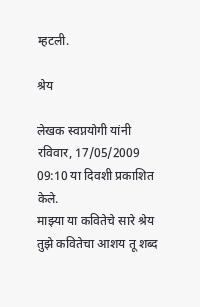म्हटली.

श्रेय

लेखक स्वप्नयोगी यांनी रविवार, 17/05/2009 09:10 या दिवशी प्रकाशित केले.
माझ्या या कवितेचे सारे श्रेय तुझे कवितेचा आशय तू शब्द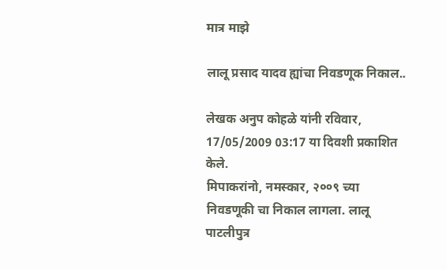मात्र माझे

लालू प्रसाद यादव ह्यांचा निवडणूक निकाल..

लेखक अनुप कोहळे यांनी रविवार, 17/05/2009 03:17 या दिवशी प्रकाशित केले.
मिपाकरांनो, नमस्कार, २००९ च्या निवडणूकी चा निकाल लागला. लालू पाटलीपुत्र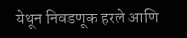येथून निवडणूक हरले आणि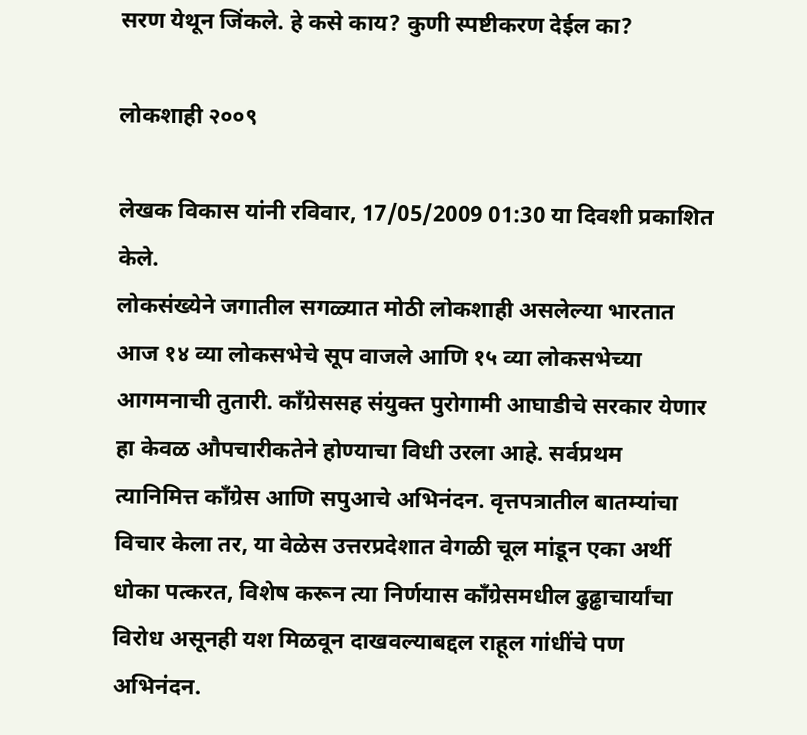सरण येथून जिंकले. हे कसे काय? कुणी स्पष्टीकरण देईल का?

लोकशाही २००९

लेखक विकास यांनी रविवार, 17/05/2009 01:30 या दिवशी प्रकाशित केले.
लोकसंख्येने जगातील सगळ्यात मोठी लोकशाही असलेल्या भारतात आज १४ व्या लोकसभेचे सूप वाजले आणि १५ व्या लोकसभेच्या आगमनाची तुतारी. काँग्रेससह संयुक्त पुरोगामी आघाडीचे सरकार येणार हा केवळ औपचारीकतेने होण्याचा विधी उरला आहे. सर्वप्रथम त्यानिमित्त काँग्रेस आणि सपुआचे अभिनंदन. वृत्तपत्रातील बातम्यांचा विचार केला तर, या वेळेस उत्तरप्रदेशात वेगळी चूल मांडून एका अर्थी धोका पत्करत, विशेष करून त्या निर्णयास काँग्रेसमधील ढुढ्ढाचार्यांचा विरोध असूनही यश मिळवून दाखवल्याबद्दल राहूल गांधींचे पण अभिनंदन.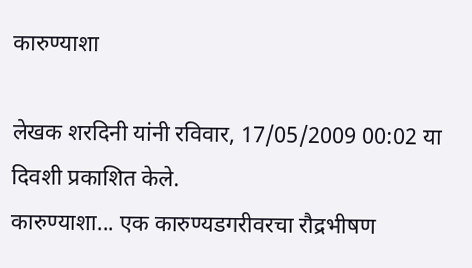कारुण्याशा

लेखक शरदिनी यांनी रविवार, 17/05/2009 00:02 या दिवशी प्रकाशित केले.
कारुण्याशा... एक कारुण्यडगरीवरचा रौद्रभीषण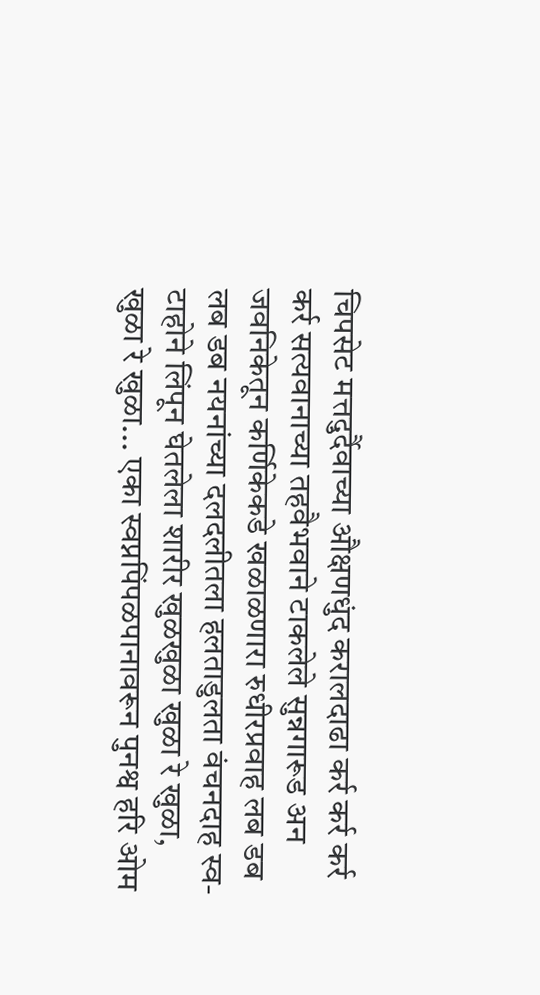चिपसेट मत्तदुर्दैवाच्या औक्षणधुंद करालदाढा कर्र कर्र कर्र कर्र सत्यवानाच्या तहवैभवाने टाकलेले सुन्नगारूड अन जवनिकेतून कर्णिकेकडे खळाळणारा रुधीरप्रवाह लब डब लब डब नयनांच्या दलदलीतला हलताडुलता वंचनदाह स्व-टाहोने लिंपून घेतलेला शारीर खुळखुळा खुळा रे खुळा, खुळा रे खुळा... एका स्वप्नपिंपळपानावरून पुनश्व हरि ओम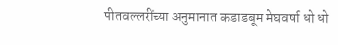पीतवल्लरींच्या अनुमानात कडाडबूम मेघवर्षा धो धो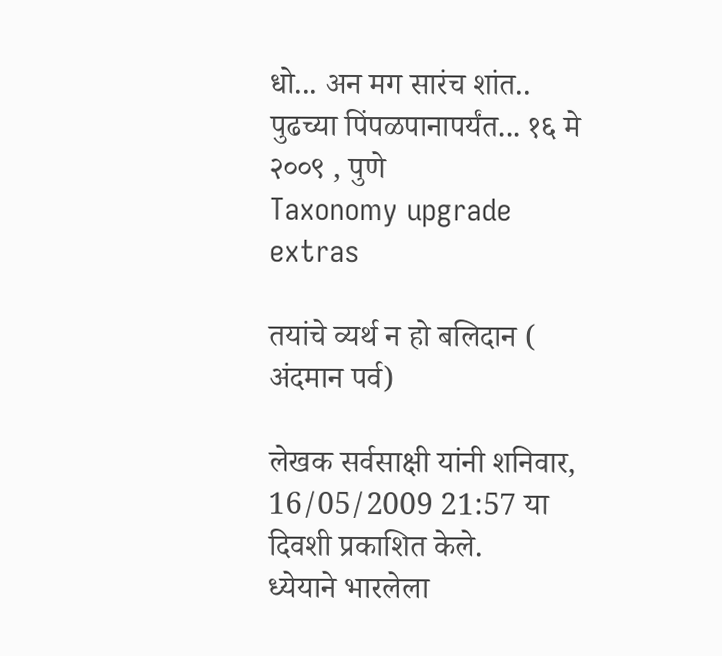धो... अन मग सारंच शांत.. पुढच्या पिंपळपानापर्यंत... १६ मे २००९ , पुणे
Taxonomy upgrade extras

तयांचे व्यर्थ न हो बलिदान ( अंदमान पर्व)

लेखक सर्वसाक्षी यांनी शनिवार, 16/05/2009 21:57 या दिवशी प्रकाशित केले.
ध्येयाने भारलेला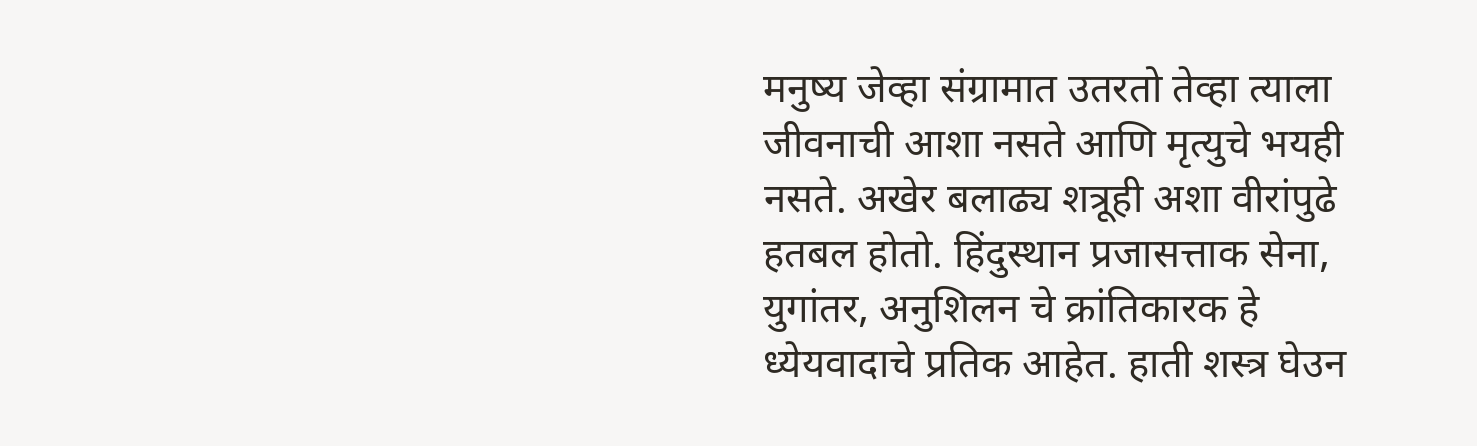मनुष्य जेव्हा संग्रामात उतरतो तेव्हा त्याला जीवनाची आशा नसते आणि मृत्युचे भयही नसते. अखेर बलाढ्य शत्रूही अशा वीरांपुढे हतबल होतो. हिंदुस्थान प्रजासत्ताक सेना, युगांतर, अनुशिलन चे क्रांतिकारक हे ध्येयवादाचे प्रतिक आहेत. हाती शस्त्र घेउन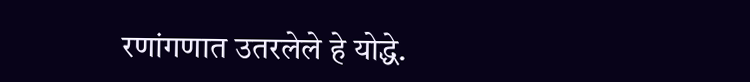रणांगणात उतरलेले हे योद्धे.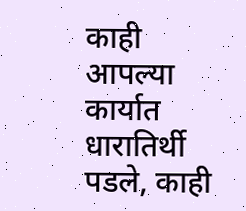काही आपल्या कार्यात धारातिर्थी पडले, काही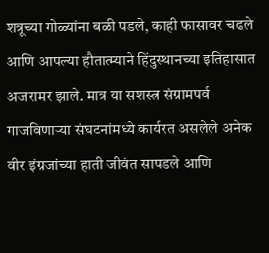शत्रूच्या गोळ्यांना बळी पडले, काही फासावर चढले आणि आपल्या हौतात्म्याने हिंदुस्थानच्या इतिहासात अजरामर झाले. मात्र या सशस्त्र संग्रामपर्व गाजविणाऱ्या संघटनांमध्ये कार्यरत असलेले अनेक वीर इंग्रजांच्या हाती जीवंत सापडले आणि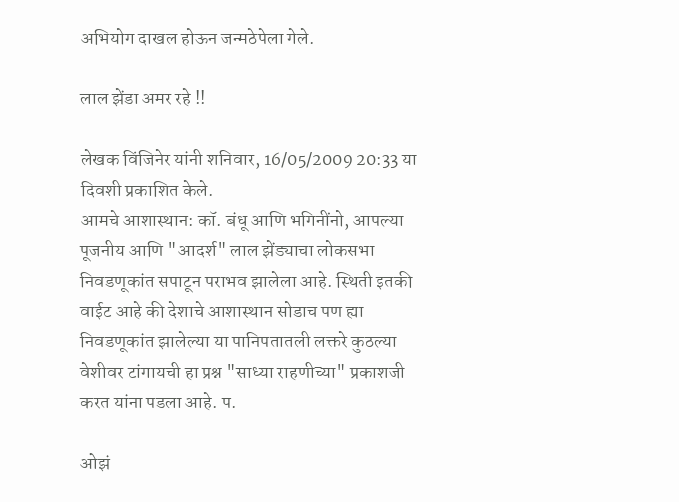अभियोग दाखल होऊन जन्मठेपेला गेले.

लाल झेंडा अमर रहे !!

लेखक विंजिनेर यांनी शनिवार, 16/05/2009 20:33 या दिवशी प्रकाशित केले.
आमचे आशास्थान: कॉ. बंधू आणि भगिनींनो, आपल्या पूजनीय आणि "आदर्श" लाल झेंड्याचा लोकसभा निवडणूकांत सपाटून पराभव झालेला आहे. स्थिती इतकी वाईट आहे की देशाचे आशास्थान सोडाच पण ह्या निवडणूकांत झालेल्या या पानिपतातली लक्तरे कुठल्या वेशीवर टांगायची हा प्रश्न "साध्या राहणीच्या" प्रकाशजी करत यांना पडला आहे. प.

ओझं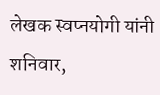लेखक स्वप्नयोगी यांनी शनिवार,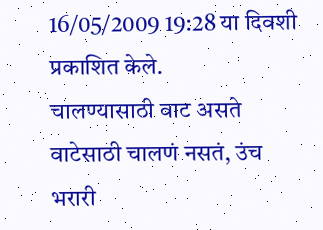16/05/2009 19:28 या दिवशी प्रकाशित केले.
चालण्यासाठी वाट असते वाटेसाठी चालणं नसतं, उंच भरारी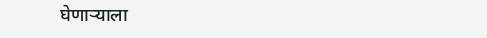घेणार्‍याला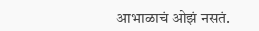आभाळाचं ओझं नसतं.